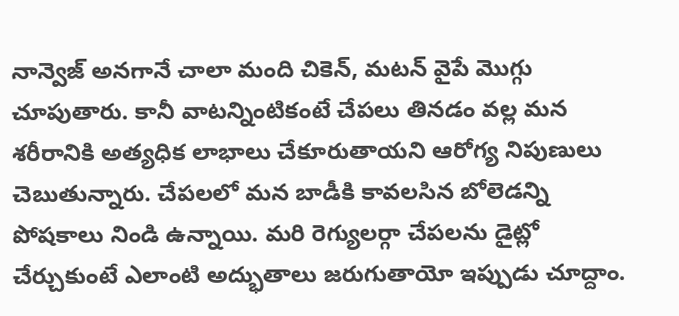నాన్వెజ్ అనగానే చాలా మంది చికెన్, మటన్ వైపే మొగ్గు చూపుతారు. కానీ వాటన్నింటికంటే చేపలు తినడం వల్ల మన శరీరానికి అత్యధిక లాభాలు చేకూరుతాయని ఆరోగ్య నిపుణులు చెబుతున్నారు. చేపలలో మన బాడీకి కావలసిన బోలెడన్ని పోషకాలు నిండి ఉన్నాయి. మరి రెగ్యులర్గా చేపలను డైట్లో చేర్చుకుంటే ఎలాంటి అద్భుతాలు జరుగుతాయో ఇప్పుడు చూద్దాం.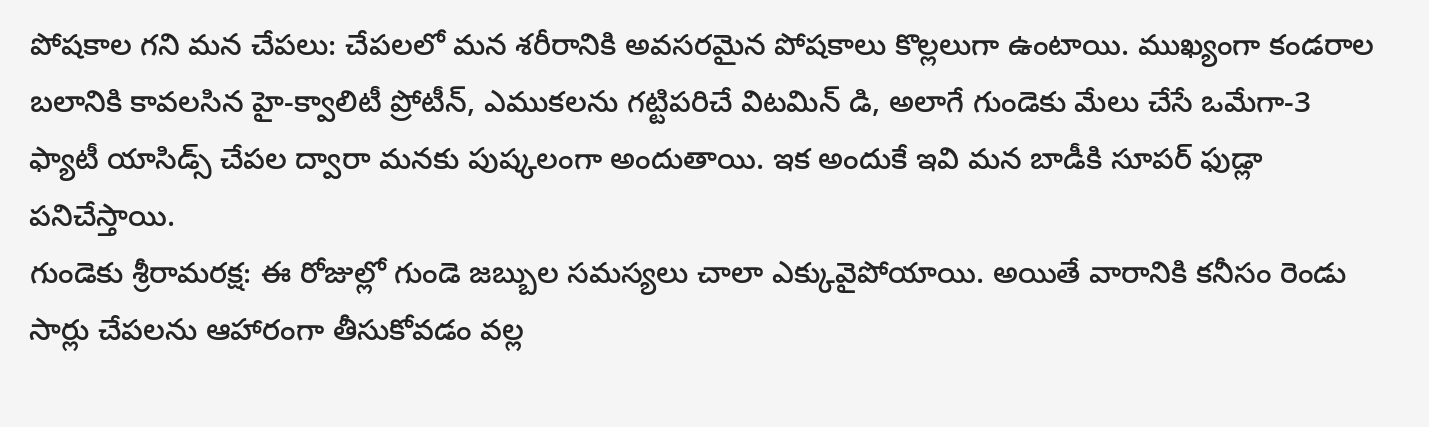పోషకాల గని మన చేపలు: చేపలలో మన శరీరానికి అవసరమైన పోషకాలు కొల్లలుగా ఉంటాయి. ముఖ్యంగా కండరాల బలానికి కావలసిన హై-క్వాలిటీ ప్రోటీన్, ఎముకలను గట్టిపరిచే విటమిన్ డి, అలాగే గుండెకు మేలు చేసే ఒమేగా-3 ఫ్యాటీ యాసిడ్స్ చేపల ద్వారా మనకు పుష్కలంగా అందుతాయి. ఇక అందుకే ఇవి మన బాడీకి సూపర్ ఫుడ్లా పనిచేస్తాయి.
గుండెకు శ్రీరామరక్ష: ఈ రోజుల్లో గుండె జబ్బుల సమస్యలు చాలా ఎక్కువైపోయాయి. అయితే వారానికి కనీసం రెండు సార్లు చేపలను ఆహారంగా తీసుకోవడం వల్ల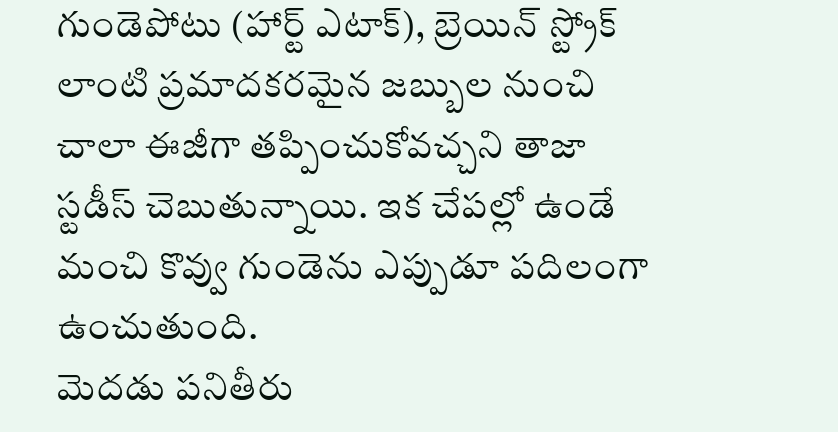గుండెపోటు (హార్ట్ ఎటాక్), బ్రెయిన్ స్ట్రోక్ లాంటి ప్రమాదకరమైన జబ్బుల నుంచి చాలా ఈజీగా తప్పించుకోవచ్చని తాజా స్టడీస్ చెబుతున్నాయి. ఇక చేపల్లో ఉండే మంచి కొవ్వు గుండెను ఎప్పుడూ పదిలంగా ఉంచుతుంది.
మెదడు పనితీరు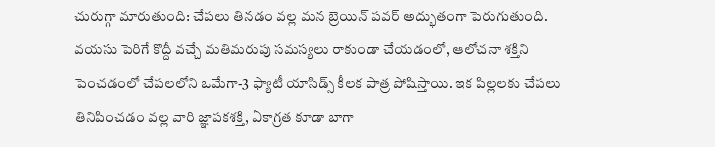చురుగ్గా మారుతుంది: చేపలు తినడం వల్ల మన బ్రెయిన్ పవర్ అద్భుతంగా పెరుగుతుంది. వయసు పెరిగే కొద్దీ వచ్చే మతిమరుపు సమస్యలు రాకుండా చేయడంలో, ఆలోచనా శక్తిని పెంచడంలో చేపలలోని ఒమేగా-3 ఫ్యాటీ యాసిడ్స్ కీలక పాత్ర పోషిస్తాయి. ఇక పిల్లలకు చేపలు తినిపించడం వల్ల వారి జ్ఞాపకశక్తి, ఏకాగ్రత కూడా బాగా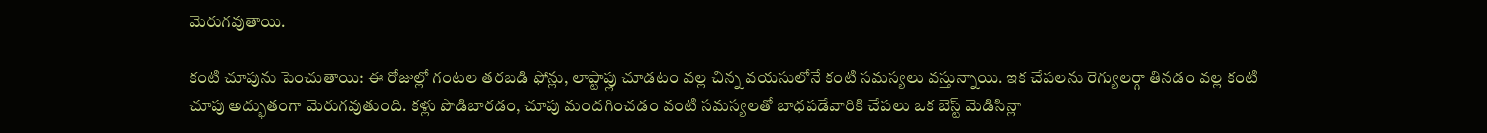మెరుగవుతాయి.

కంటి చూపును పెంచుతాయి: ఈ రోజుల్లో గంటల తరబడి ఫోన్లు, లాప్టాప్లు చూడటం వల్ల చిన్న వయసులోనే కంటి సమస్యలు వస్తున్నాయి. ఇక చేపలను రెగ్యులర్గా తినడం వల్ల కంటి చూపు అద్భుతంగా మెరుగవుతుంది. కళ్లు పొడిబారడం, చూపు మందగించడం వంటి సమస్యలతో బాధపడేవారికి చేపలు ఒక బెస్ట్ మెడిసిన్లా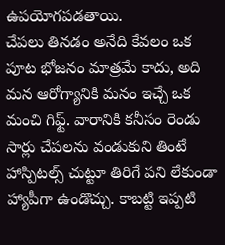ఉపయోగపడతాయి.
చేపలు తినడం అనేది కేవలం ఒక పూట భోజనం మాత్రమే కాదు, అది మన ఆరోగ్యానికి మనం ఇచ్చే ఒక మంచి గిఫ్ట్. వారానికి కనీసం రెండు సార్లు చేపలను వండుకుని తింటే హాస్పిటల్స్ చుట్టూ తిరిగే పని లేకుండా హ్యాపీగా ఉండొచ్చు. కాబట్టి ఇప్పటి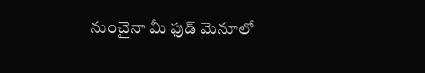నుంచైనా మీ ఫుడ్ మెనూలో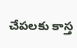చేపలకు కాస్త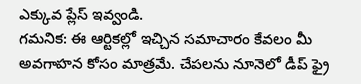ఎక్కువ ప్లేస్ ఇవ్వండి.
గమనిక: ఈ ఆర్టికల్లో ఇచ్చిన సమాచారం కేవలం మీ అవగాహన కోసం మాత్రమే. చేపలను నూనెలో డీప్ ఫ్రై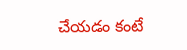చేయడం కంటే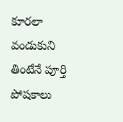కూరలా వండుకుని తింటేనే పూర్తి పోషకాలు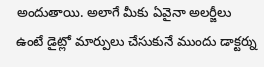అందుతాయి. అలాగే మీకు ఏవైనా అలర్జీలు ఉంటే డైట్లో మార్పులు చేసుకునే ముందు డాక్టర్ను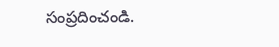సంప్రదించండి.